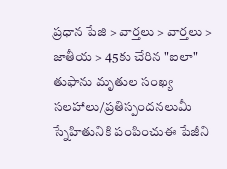ప్రధాన పేజి > వార్తలు > వార్తలు > జాతీయ > 45కు చేరిన "ఐలా" తుఫాను మృతుల సంఖ్య
సలహాలు/ప్రతిస్పందనలుమీ స్నేహితునికి పంపించుఈ పేజీని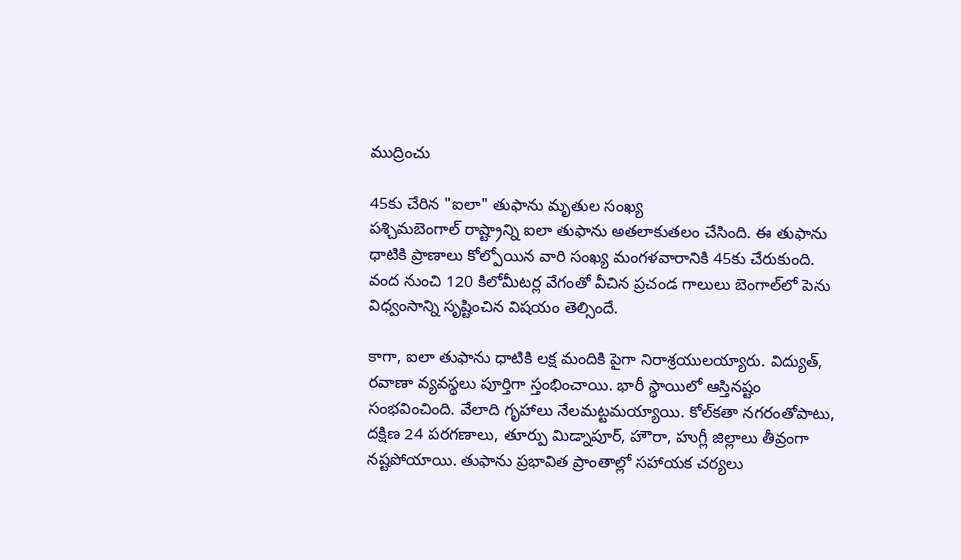ముద్రించు

45కు చేరిన "ఐలా" తుఫాను మృతుల సంఖ్య
పశ్చిమబెంగాల్ రాష్ట్రాన్ని ఐలా తుఫాను అతలాకుతలం చేసింది. ఈ తుఫాను ధాటికి ప్రాణాలు కోల్పోయిన వారి సంఖ్య మంగళవారానికి 45కు చేరుకుంది. వంద నుంచి 120 కిలోమీటర్ల వేగంతో వీచిన ప్రచండ గాలులు బెంగాల్‌లో పెను విధ్వంసాన్ని సృష్టించిన విషయం తెల్సిందే.

కాగా, ఐలా తుఫాను ధాటికి లక్ష మందికి పైగా నిరాశ్రయులయ్యారు. విద్యుత్, రవాణా వ్యవస్థలు పూర్తిగా స్తంభించాయి. భారీ స్థాయిలో ఆస్తినష్టం సంభవించింది. వేలాది గృహాలు నేలమట్టమయ్యాయి. కోల్‌కతా నగరంతోపాటు, దక్షిణ 24 పరగణాలు, తూర్పు మిడ్నాపూర్‌, హౌరా, హుగ్లీ జిల్లాలు తీవ్రంగా నష్టపోయాయి. తుఫాను ప్రభావిత ప్రాంతాల్లో సహాయక చర్యలు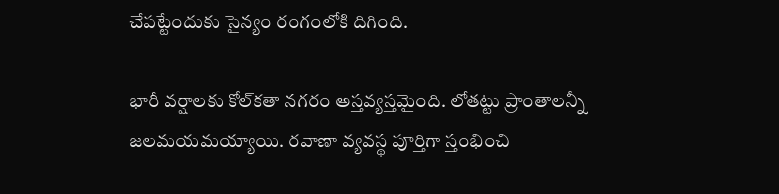చేపట్టేందుకు సైన్యం రంగంలోకి దిగింది.

భారీ వర్షాలకు కోల్‌కతా నగరం అస్తవ్యస్తమైంది. లోతట్టు ప్రాంతాలన్నీ జలమయమయ్యాయి. రవాణా వ్యవస్థ పూర్తిగా స్తంభించి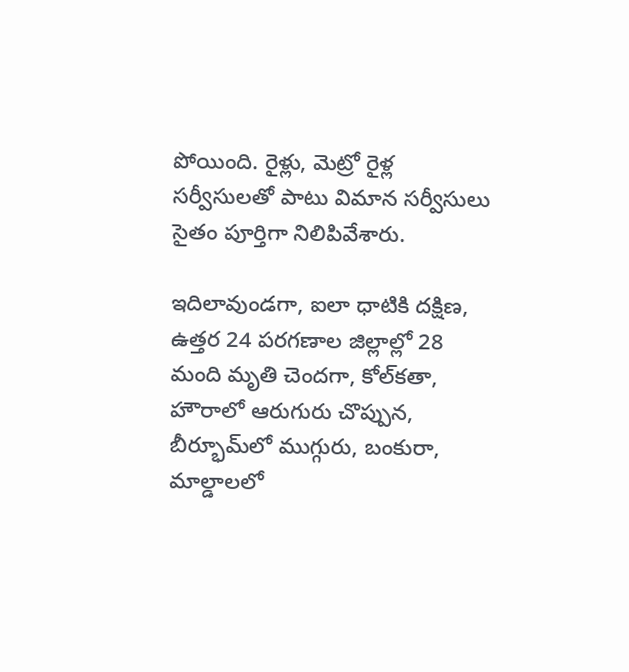పోయింది. రైళ్లు, మెట్రో రైళ్ల సర్వీసులతో పాటు విమాన సర్వీసులు సైతం పూర్తిగా నిలిపివేశారు.

ఇదిలావుండగా, ఐలా ధాటికి దక్షిణ, ఉత్తర 24 పరగణాల జిల్లాల్లో 28 మంది మృతి చెందగా, కోల్‌కతా, హౌరాలో ఆరుగురు చొప్పున, బీర్భూమ్‌లో ముగ్గురు, బంకురా, మాల్డాలలో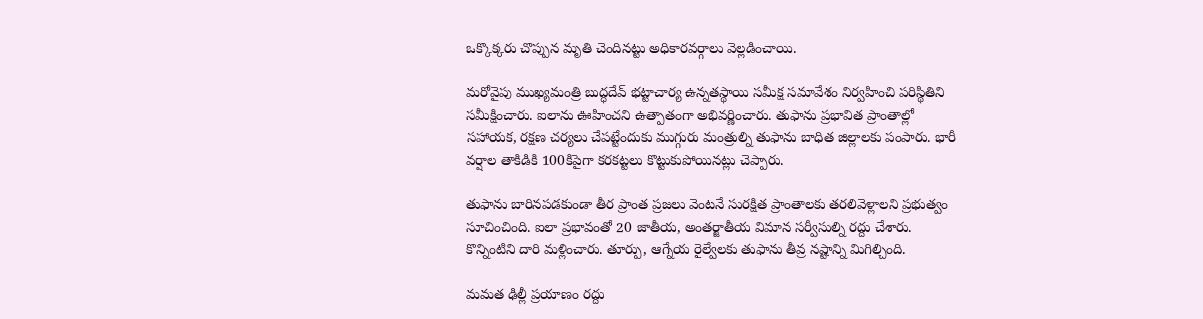ఒక్కొక్కరు చొప్పున మృతి చెందినట్టు అధికారవర్గాలు వెల్లడించాయి.

మరోవైపు ముఖ్యమంత్రి బుద్ధదేవ్‌ భట్టాచార్య ఉన్నతస్థాయి సమీక్ష సమావేశం నిర్వహించి పరిస్థితిని సమీక్షించారు. ఐలాను ఊహించని ఉత్పాతంగా అభివర్ణించారు. తుఫాను ప్రభావిత ప్రాంతాల్లో సహాయక, రక్షణ చర్యలు చేపట్టేందుకు ముగ్గురు మంత్రుల్ని తుఫాను బాధిత జిల్లాలకు పంపారు. భారీ వర్షాల తాకిడికి 100కిపైగా కరకట్టలు కొట్టుకుపోయినట్లు చెప్పారు.

తుఫాను బారినపడకుండా తీర ప్రాంత ప్రజలు వెంటనే సురక్షిత ప్రాంతాలకు తరలివెళ్లాలని ప్రభుత్వం సూచించింది. ఐలా ప్రభావంతో 20 జాతీయ, అంతర్జాతీయ విమాన సర్వీసుల్ని రద్దు చేశారు. కొన్నింటిని దారి మళ్లించారు. తూర్పు, ఆగ్నేయ రైల్వేలకు తుఫాను తీవ్ర నష్టాన్ని మిగిల్చింది.

మమత ఢిల్లీ ప్రయాణం రద్దు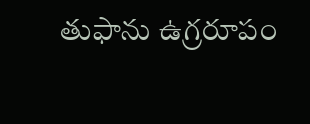తుఫాను ఉగ్రరూపం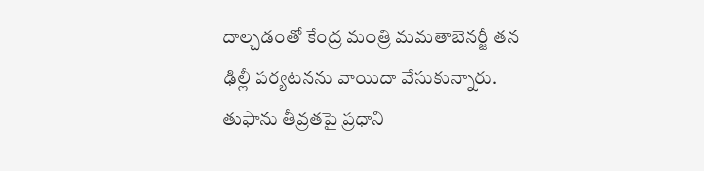దాల్చడంతో కేంద్ర మంత్రి మమతాబెనర్జీ తన ఢిల్లీ పర్యటనను వాయిదా వేసుకున్నారు. తుఫాను తీవ్రతపై ప్రధాని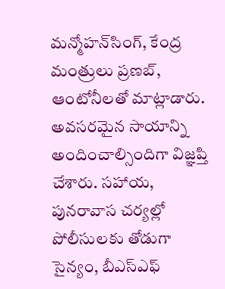మన్మోహన్‌సింగ్‌, కేంద్ర మంత్రులు ప్రణబ్‌, ఆంటోనీలతో మాట్లాడారు. అవసరమైన సాయాన్ని అందించాల్సిందిగా విజ్ఞప్తి చేశారు. సహాయ, పునరావాస చర్యల్లో పోలీసులకు తోడుగా సైన్యం, బీఎస్‌ఎఫ్‌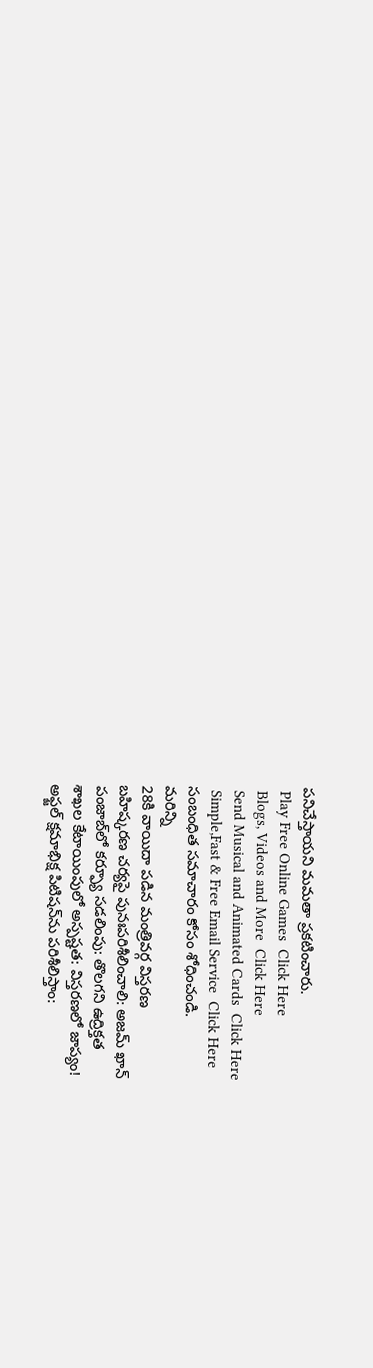పనిచేస్తాయని మమతా ప్రకటించారు.
 Play Free Online Games  Click Here
 Blogs, Videos and More  Click Here
 Send Musical and Animated Cards  Click Here
 Simple,Fast & Free Email Service  Click Here
సంబంధిత సమాచారం కోసం శోధించండి.
మరిన్ని
28కి వాయిదా పడిన మంత్రివర్గ విస్తరణ
బహిష్కరణ చర్యపై పునఃపరిశీలించాలి: అజమ్ ఖాన్
పంజాబ్‌లో కర్ఫ్యూ సడలింపు: తొలగని ఉద్రిక్తత
శాఖల కేటాయింపులో అస్పష్టత: విస్తరణలో జాప్యం!
అఫ్జల్ క్షమాభిక్ష పిటిషన్‌ను పరిశీలిస్తాం: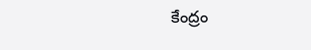కేంద్రం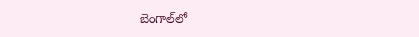బెంగాల్‌లో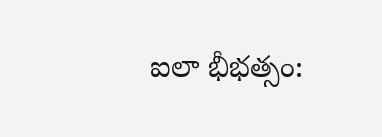ఐలా భీభత్సం: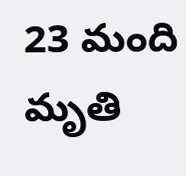23 మంది మృతి